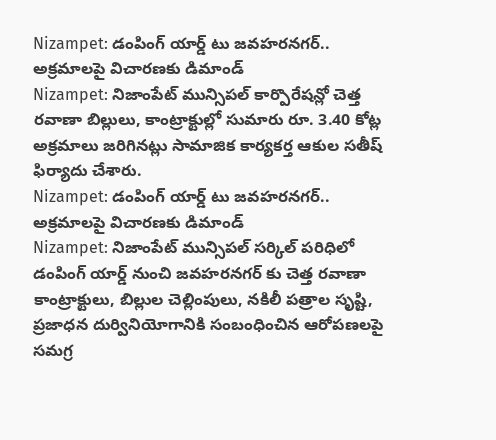Nizampet: డంపింగ్ యార్డ్ టు జవహరనగర్.. అక్రమాలపై విచారణకు డిమాండ్
Nizampet: నిజాంపేట్ మున్సిపల్ కార్పొరేషన్లో చెత్త రవాణా బిల్లులు, కాంట్రాక్టుల్లో సుమారు రూ. 3.40 కోట్ల అక్రమాలు జరిగినట్లు సామాజిక కార్యకర్త ఆకుల సతీష్ ఫిర్యాదు చేశారు.
Nizampet: డంపింగ్ యార్డ్ టు జవహరనగర్.. అక్రమాలపై విచారణకు డిమాండ్
Nizampet: నిజాంపేట్ మున్సిపల్ సర్కిల్ పరిధిలో డంపింగ్ యార్డ్ నుంచి జవహరనగర్ కు చెత్త రవాణా కాంట్రాక్టులు, బిల్లుల చెల్లింపులు, నకిలీ పత్రాల సృష్టి, ప్రజాధన దుర్వినియోగానికి సంబంధించిన ఆరోపణలపై సమగ్ర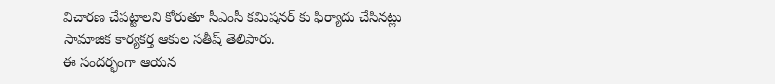విచారణ చేపట్టాలని కోరుతూ సీఎంసీ కమిషనర్ కు ఫిర్యాదు చేసినట్లు సామాజిక కార్యకర్త ఆకుల సతీష్ తెలిపారు.
ఈ సందర్భంగా ఆయన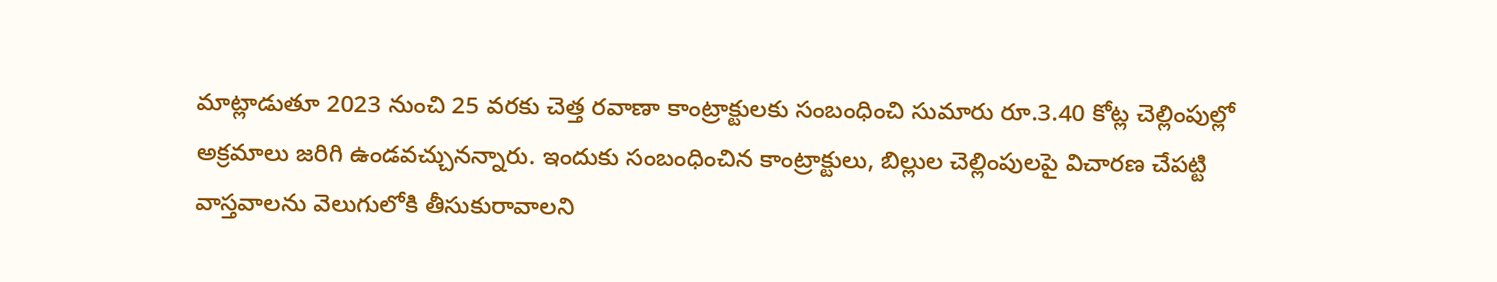మాట్లాడుతూ 2023 నుంచి 25 వరకు చెత్త రవాణా కాంట్రాక్టులకు సంబంధించి సుమారు రూ.3.40 కోట్ల చెల్లింపుల్లో అక్రమాలు జరిగి ఉండవచ్చునన్నారు. ఇందుకు సంబంధించిన కాంట్రాక్టులు, బిల్లుల చెల్లింపులపై విచారణ చేపట్టి వాస్తవాలను వెలుగులోకి తీసుకురావాలని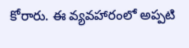కోరారు. ఈ వ్యవహారంలో అప్పటి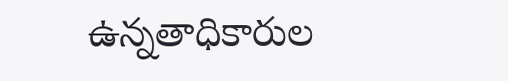ఉన్నతాధికారుల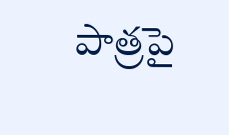పాత్రపై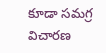కూడా సమగ్ర విచారణ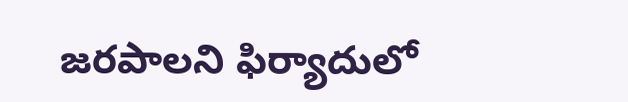జరపాలని ఫిర్యాదులో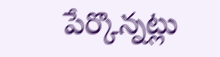పేర్కొన్నట్లు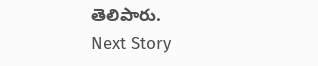తెలిపారు.
Next Story